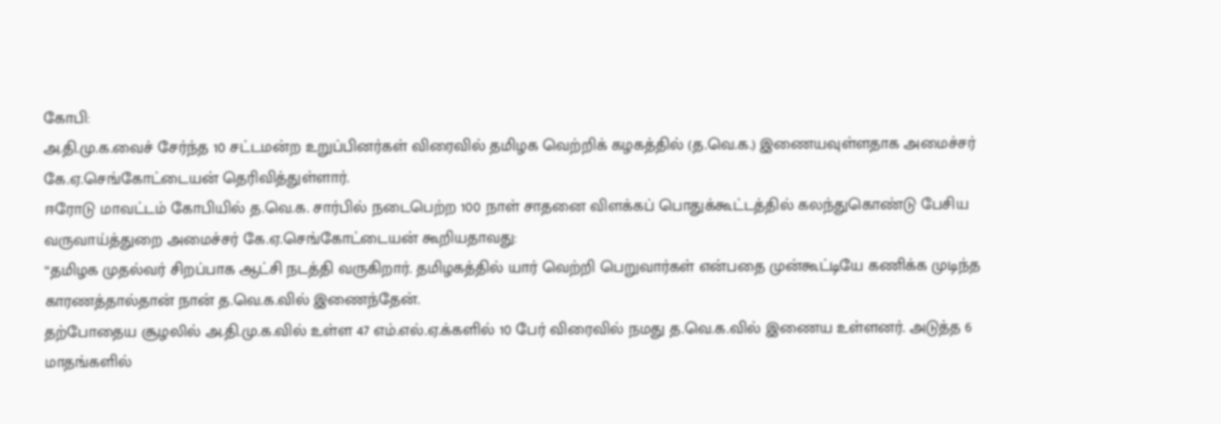கோபி:
அ.தி.மு.க.வைச் சேர்ந்த 10 சட்டமன்ற உறுப்பினர்கள் விரைவில் தமிழக வெற்றிக் கழகத்தில் (த.வெ.க.) இணையவுள்ளதாக அமைச்சர் கே.ஏ.செங்கோட்டையன் தெரிவித்துள்ளார்.
ஈரோடு மாவட்டம் கோபியில் த.வெ.க. சார்பில் நடைபெற்ற 100 நாள் சாதனை விளக்கப் பொதுக்கூட்டத்தில் கலந்துகொண்டு பேசிய வருவாய்த்துறை அமைச்சர் கே.ஏ.செங்கோட்டையன் கூறியதாவது:
“தமிழக முதல்வர் சிறப்பாக ஆட்சி நடத்தி வருகிறார். தமிழகத்தில் யார் வெற்றி பெறுவார்கள் என்பதை முன்கூட்டியே கணிக்க முடிந்த காரணத்தால்தான் நான் த.வெ.க.வில் இணைந்தேன்.
தற்போதைய சூழலில் அ.தி.மு.க.வில் உள்ள 47 எம்.எல்.ஏ.க்களில் 10 பேர் விரைவில் நமது த.வெ.க.வில் இணைய உள்ளனர். அடுத்த 6 மாதங்களில்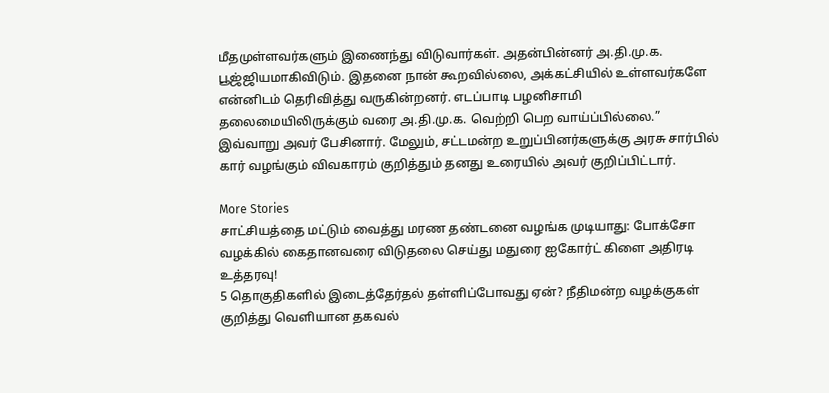மீதமுள்ளவர்களும் இணைந்து விடுவார்கள். அதன்பின்னர் அ.தி.மு.க. பூஜ்ஜியமாகிவிடும். இதனை நான் கூறவில்லை, அக்கட்சியில் உள்ளவர்களே என்னிடம் தெரிவித்து வருகின்றனர். எடப்பாடி பழனிசாமி தலைமையிலிருக்கும் வரை அ.தி.மு.க. வெற்றி பெற வாய்ப்பில்லை.”
இவ்வாறு அவர் பேசினார். மேலும், சட்டமன்ற உறுப்பினர்களுக்கு அரசு சார்பில் கார் வழங்கும் விவகாரம் குறித்தும் தனது உரையில் அவர் குறிப்பிட்டார்.

More Stories
சாட்சியத்தை மட்டும் வைத்து மரண தண்டனை வழங்க முடியாது: போக்சோ வழக்கில் கைதானவரை விடுதலை செய்து மதுரை ஐகோர்ட் கிளை அதிரடி உத்தரவு!
5 தொகுதிகளில் இடைத்தேர்தல் தள்ளிப்போவது ஏன்? நீதிமன்ற வழக்குகள் குறித்து வெளியான தகவல்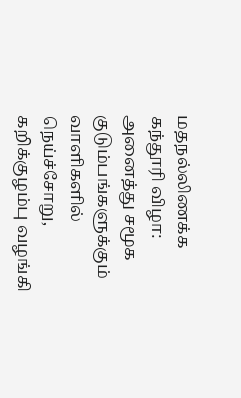மதநல்லிணக்க கந்தூரி விழா: அனைத்து சமூக குடும்பங்களுக்கும் வாளிகளில் நெய்ச்சோறு, கறிக்குழம்பு வழங்கி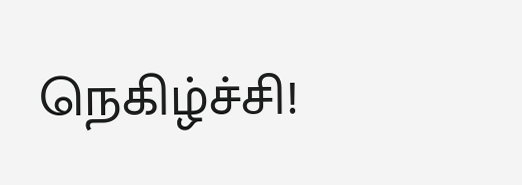நெகிழ்ச்சி!